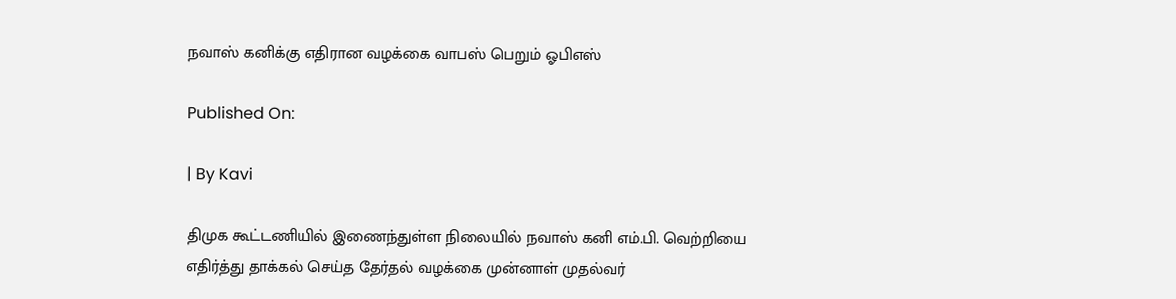நவாஸ் கனிக்கு எதிரான வழக்கை வாபஸ் பெறும் ஓபிஎஸ்

Published On:

| By Kavi

திமுக கூட்டணியில் இணைந்துள்ள நிலையில் நவாஸ் கனி எம்.பி. வெற்றியை எதிர்த்து தாக்கல் செய்த தேர்தல் வழக்கை முன்னாள் முதல்வர்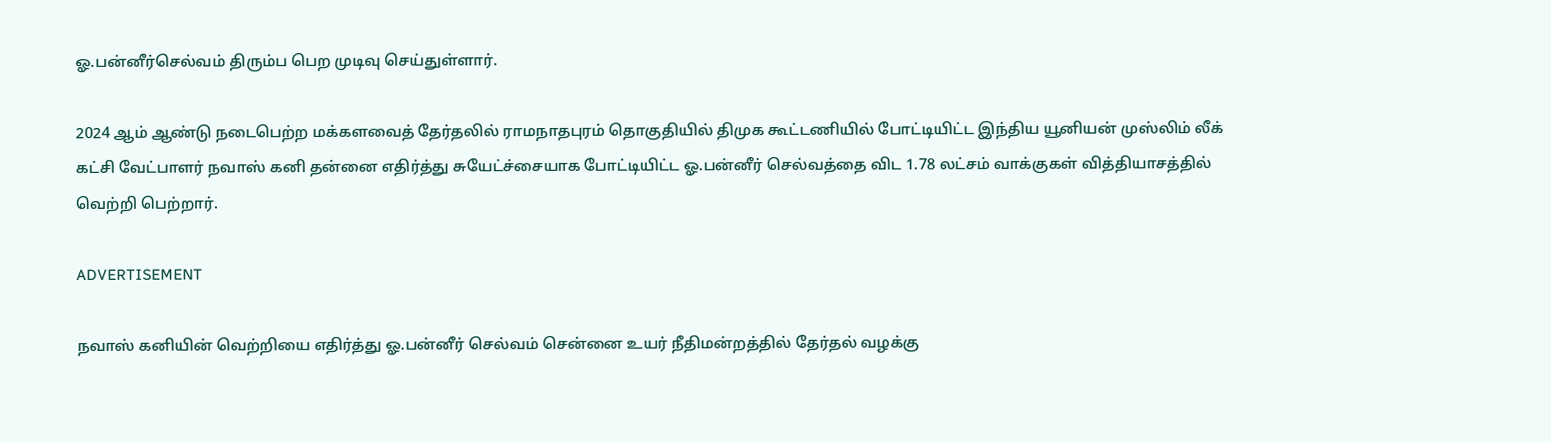ஓ.பன்னீர்செல்வம் திரும்ப பெற முடிவு செய்துள்ளார்.

2024 ஆம் ஆண்டு நடைபெற்ற மக்களவைத் தேர்தலில் ராமநாதபுரம் தொகுதியில் திமுக கூட்டணியில் போட்டியிட்ட இந்திய யூனியன் முஸ்லிம் லீக் கட்சி வேட்பாளர் நவாஸ் கனி தன்னை எதிர்த்து சுயேட்ச்சையாக போட்டியிட்ட ஓ.பன்னீர் செல்வத்தை விட 1.78 லட்சம் வாக்குகள் வித்தியாசத்தில் வெற்றி பெற்றார்.

ADVERTISEMENT

நவாஸ் கனியின் வெற்றியை எதிர்த்து ஓ.பன்னீர் செல்வம் சென்னை உயர் நீதிமன்றத்தில் தேர்தல் வழக்கு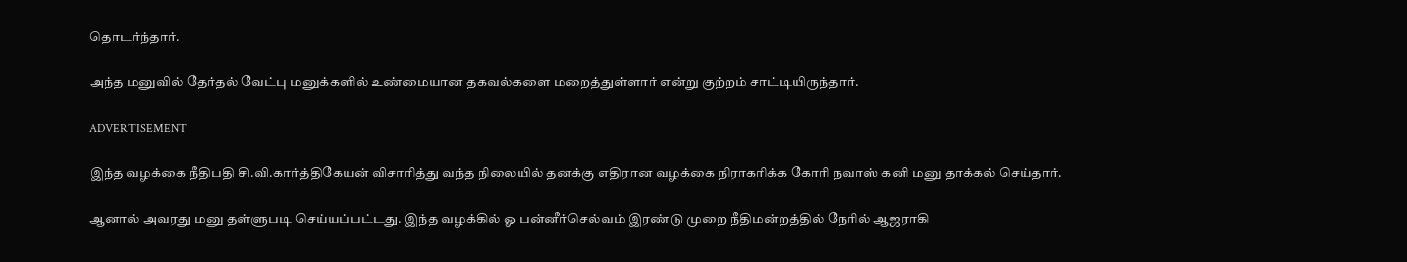தொடர்ந்தார்.

அந்த மனுவில் தேர்தல் வேட்பு மனுக்களில் உண்மையான தகவல்களை மறைத்துள்ளார் என்று குற்றம் சாட்டியிருந்தார்.

ADVERTISEMENT

இந்த வழக்கை நீதிபதி சி.வி.கார்த்திகேயன் விசாரித்து வந்த நிலையில் தனக்கு எதிரான வழக்கை நிராகரிக்க கோரி நவாஸ் கனி மனு தாக்கல் செய்தார்.

ஆனால் அவரது மனு தள்ளுபடி செய்யப்பட்டது. இந்த வழக்கில் ஓ பன்னீர்செல்வம் இரண்டு முறை நீதிமன்றத்தில் நேரில் ஆஜராகி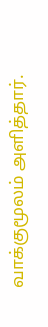வாக்குமூலம் அளித்தார்.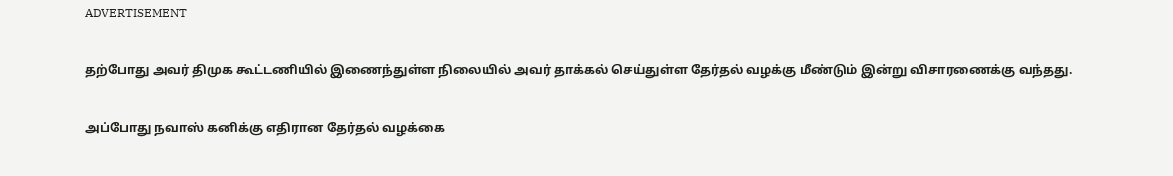ADVERTISEMENT

தற்போது அவர் திமுக கூட்டணியில் இணைந்துள்ள நிலையில் அவர் தாக்கல் செய்துள்ள தேர்தல் வழக்கு மீண்டும் இன்று விசாரணைக்கு வந்தது.

அப்போது நவாஸ் கனிக்கு எதிரான தேர்தல் வழக்கை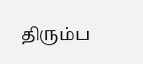திரும்ப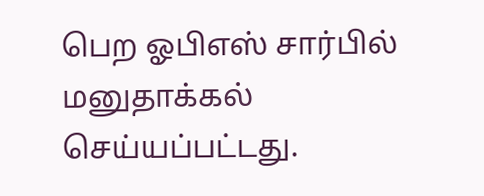பெற ஓபிஎஸ் சார்பில் மனுதாக்கல் செய்யப்பட்டது.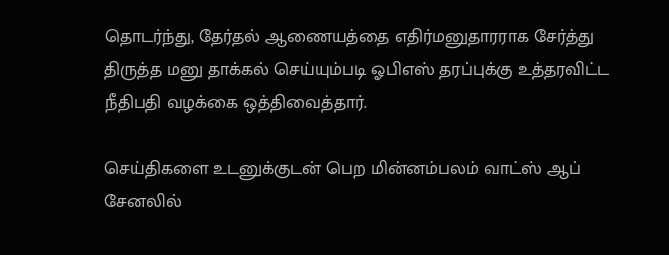தொடர்ந்து, தேர்தல் ஆணையத்தை எதிர்மனுதாரராக சேர்த்து திருத்த மனு தாக்கல் செய்யும்படி ஓபிஎஸ் தரப்புக்கு உத்தரவிட்ட நீதிபதி வழக்கை ஒத்திவைத்தார்.

செய்திகளை உடனுக்குடன் பெற மின்னம்பலம் வாட்ஸ் ஆப் சேனலில்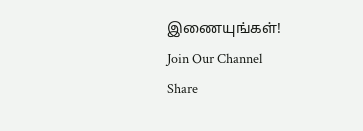இணையுங்கள்!
Join Our Channel
Share